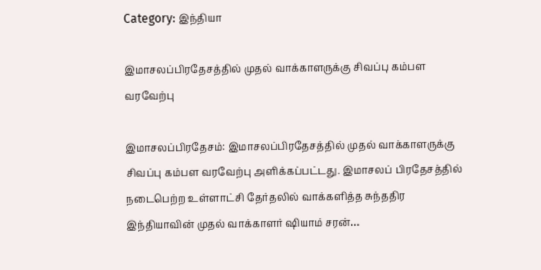Category: இந்தியா

இமாசலப்பிரதேசத்தில் முதல் வாக்காளருக்கு சிவப்பு கம்பள வரவேற்பு

இமாசலப்பிரதேசம்: இமாசலப்பிரதேசத்தில் முதல் வாக்காளருக்கு சிவப்பு கம்பள வரவேற்பு அளிக்கப்பட்டது. இமாசலப் பிரதேசத்தில் நடைபெற்ற உள்ளாட்சி தேர்தலில் வாக்களித்த சுந்ததிர இந்தியாவின் முதல் வாக்காளர் ஷியாம் சரன்…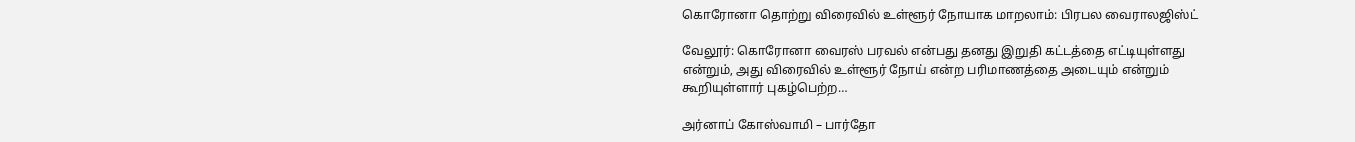கொரோனா தொற்று விரைவில் உள்ளூர் நோயாக மாறலாம்: பிரபல வைராலஜிஸ்ட்

வேலூர்: கொரோனா வைரஸ் பரவல் என்பது தனது இறுதி கட்டத்தை எட்டியுள்ளது என்றும், அது விரைவில் உள்ளூர் நோய் என்ற பரிமாணத்தை அடையும் என்றும் கூறியுள்ளார் புகழ்பெற்ற…

அர்னாப் கோஸ்வாமி – பார்தோ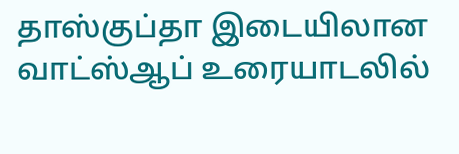தாஸ்குப்தா இடையிலான வாட்ஸ்ஆப் உரையாடலில்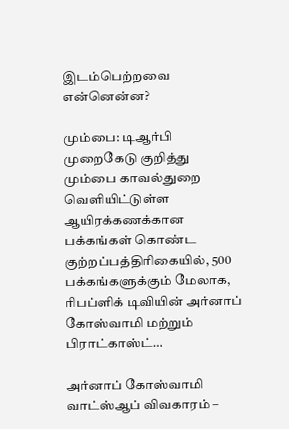இடம்பெற்றவை என்னென்ன?

மும்பை: டிஆர்பி முறைகேடு குறித்து மும்பை காவல்துறை வெளியிட்டுள்ள ஆயிரக்கணக்கான பக்கங்கள் கொண்ட குற்றப்பத்திரிகையில், 500 பக்கங்களுக்கும் மேலாக, ரிபப்ளிக் டிவியின் அர்னாப் கோஸ்வாமி மற்றும் பிராட்காஸ்ட்…

அர்னாப் கோஸ்வாமி வாட்ஸ்ஆப் விவகாரம் –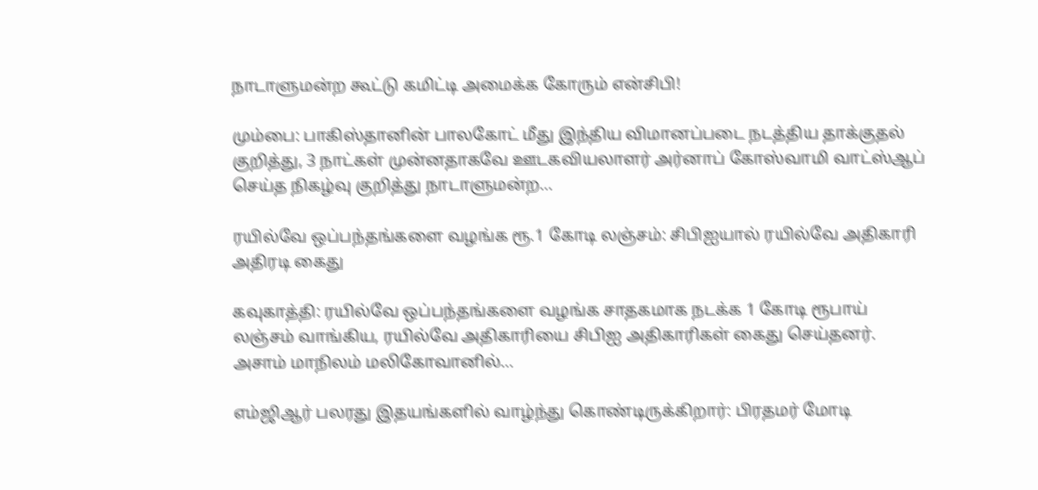நாடாளுமன்ற கூட்டு கமிட்டி அமைக்க கோரும் என்சிபி!

மும்பை: பாகிஸ்தானின் பாலகோட் மீது இந்திய விமானப்படை நடத்திய தாக்குதல் குறித்து, 3 நாட்கள் முன்னதாகவே ஊடகவியலாளர் அர்னாப் கோஸ்வாமி வாட்ஸ்ஆப் செய்த நிகழ்வு குறித்து நாடாளுமன்ற…

ரயில்வே ஒப்பந்தங்களை வழங்க ரூ.1 கோடி லஞ்சம்: சிபிஐயால் ரயில்வே அதிகாரி அதிரடி கைது

கவுகாத்தி: ரயில்வே ஒப்பந்தங்களை வழங்க சாதகமாக நடக்க 1 கோடி ரூபாய் லஞ்சம் வாங்கிய, ரயில்வே அதிகாரியை சிபிஐ அதிகாரிகள் கைது செய்தனர். அசாம் மாநிலம் மலிகோவானில்…

எம்ஜிஆர் பலரது இதயங்களில் வாழ்ந்து கொண்டிருக்கிறார்: பிரதமர் மோடி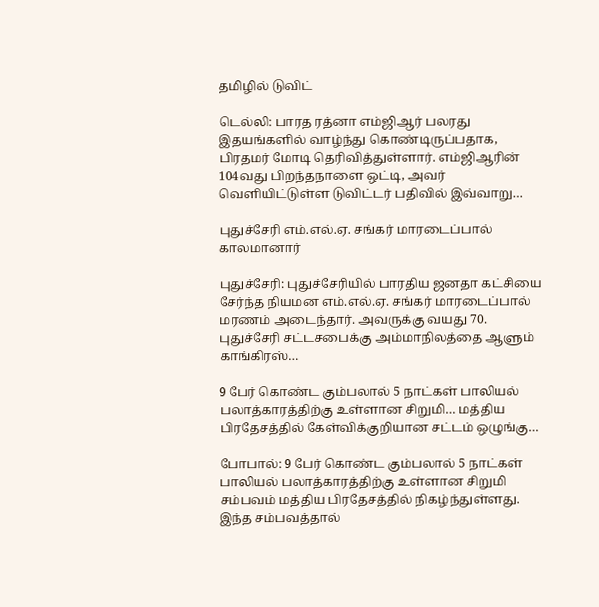தமிழில் டுவிட்

டெல்லி: பாரத ரத்னா எம்ஜிஆர் பலரது இதயங்களில் வாழ்ந்து கொண்டிருப்பதாக, பிரதமர் மோடி தெரிவித்துள்ளார். எம்ஜிஆரின் 104வது பிறந்தநாளை ஒட்டி, அவர் வெளியிட்டுள்ள டுவிட்டர் பதிவில் இவ்வாறு…

புதுச்சேரி எம்.எல்.ஏ. சங்கர் மாரடைப்பால் காலமானார்

புதுச்சேரி: புதுச்சேரியில் பாரதிய ஜனதா கட்சியை சேர்ந்த நியமன எம்.எல்.ஏ. சங்கர் மாரடைப்பால் மரணம் அடைந்தார். அவருக்கு வயது 70. புதுச்சேரி சட்டசபைக்கு அம்மாநிலத்தை ஆளும் காங்கிரஸ்…

9 பேர் கொண்ட கும்பலால் 5 நாட்கள் பாலியல் பலாத்காரத்திற்கு உள்ளான சிறுமி… மத்திய பிரதேசத்தில் கேள்விக்குறியான சட்டம் ஒழுங்கு…

போபால்: 9 பேர் கொண்ட கும்பலால் 5 நாட்கள் பாலியல் பலாத்காரத்திற்கு உள்ளான சிறுமி சம்பவம் மத்திய பிரதேசத்தில் நிகழ்ந்துள்ளது. இந்த சம்பவத்தால்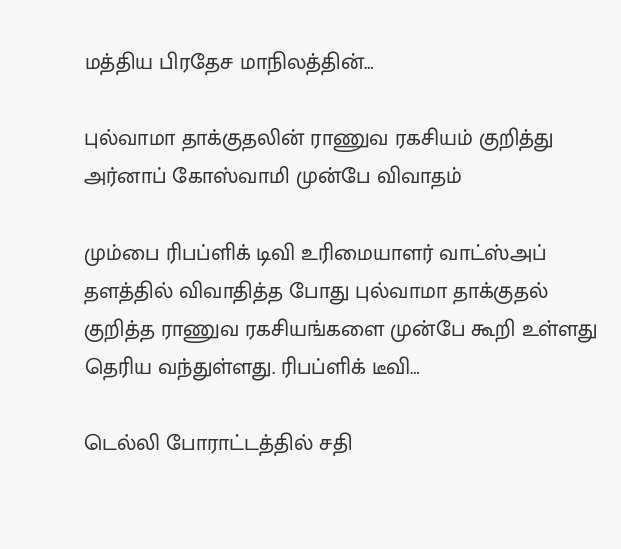மத்திய பிரதேச மாநிலத்தின்…

புல்வாமா தாக்குதலின் ராணுவ ரகசியம் குறித்து அர்னாப் கோஸ்வாமி முன்பே விவாதம்

மும்பை ரிபப்ளிக் டிவி உரிமையாளர் வாட்ஸ்அப் தளத்தில் விவாதித்த போது புல்வாமா தாக்குதல் குறித்த ராணுவ ரகசியங்களை முன்பே கூறி உள்ளது தெரிய வந்துள்ளது. ரிபப்ளிக் டீவி…

டெல்லி போராட்டத்தில் சதி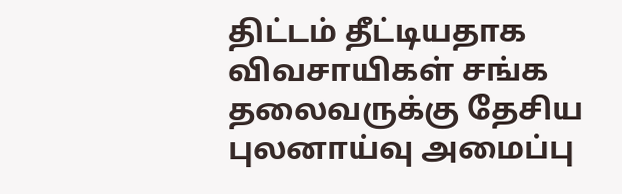திட்டம் தீட்டியதாக விவசாயிகள் சங்க தலைவருக்கு தேசிய புலனாய்வு அமைப்பு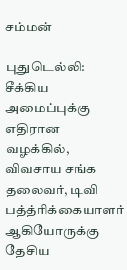சம்மன்

புதுடெல்லி: சீக்கிய அமைப்புக்கு எதிரான வழக்கில், விவசாய சங்க தலைவர், டிவி பத்த்ரிக்கையாளர் ஆகியோருக்கு தேசிய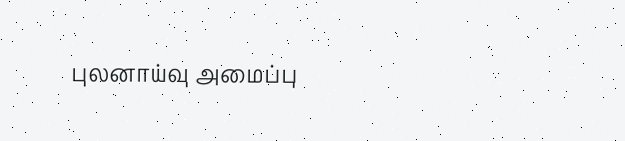புலனாய்வு அமைப்பு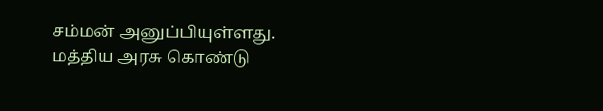சம்மன் அனுப்பியுள்ளது. மத்திய அரசு கொண்டு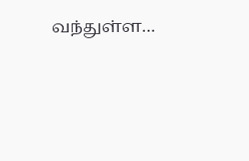வந்துள்ள…